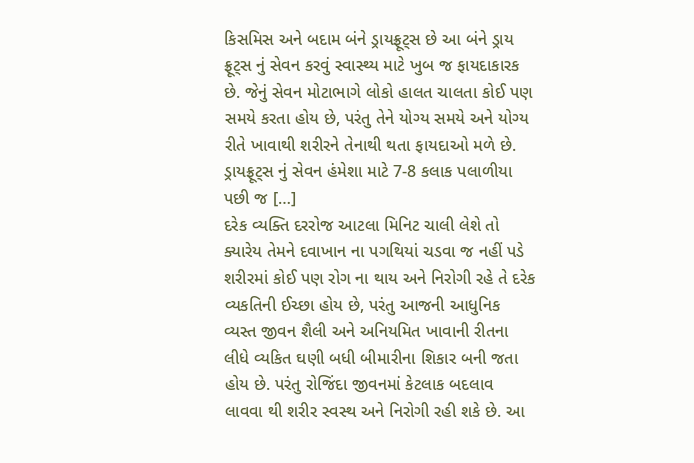કિસમિસ અને બદામ બંને ડ્રાયફ્રૂટ્સ છે આ બંને ડ્રાય ફ્રૂટ્સ નું સેવન કરવું સ્વાસ્થ્ય માટે ખુબ જ ફાયદાકારક છે. જેનું સેવન મોટાભાગે લોકો હાલત ચાલતા કોઈ પણ સમયે કરતા હોય છે, પરંતુ તેને યોગ્ય સમયે અને યોગ્ય રીતે ખાવાથી શરીરને તેનાથી થતા ફાયદાઓ મળે છે. ડ્રાયફ્રૂટ્સ નું સેવન હંમેશા માટે 7-8 કલાક પલાળીયા પછી જ […]
દરેક વ્યક્તિ દરરોજ આટલા મિનિટ ચાલી લેશે તો ક્યારેય તેમને દવાખાન ના પગથિયાં ચડવા જ નહીં પડે
શરીરમાં કોઈ પણ રોગ ના થાય અને નિરોગી રહે તે દરેક વ્યકતિની ઈચ્છા હોય છે, પરંતુ આજની આધુનિક વ્યસ્ત જીવન શૈલી અને અનિયમિત ખાવાની રીતના લીધે વ્યકિત ઘણી બધી બીમારીના શિકાર બની જતા હોય છે. પરંતુ રોજિંદા જીવનમાં કેટલાક બદલાવ લાવવા થી શરીર સ્વસ્થ અને નિરોગી રહી શકે છે. આ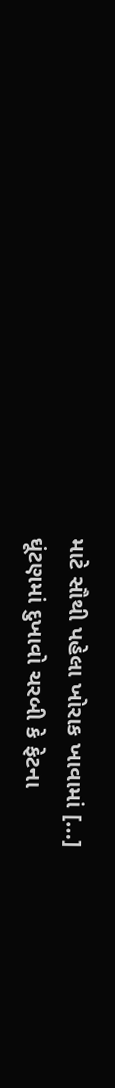માટે સૌથી પહેલા ખોરાક ખાવામાં […]
ઘૂંટણમાં દુખાવો ચરબી કે ફેટના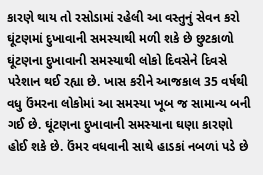કારણે થાય તો રસોડામાં રહેલી આ વસ્તુનું સેવન કરો ઘૂંટણમાં દુખાવાની સમસ્યાથી મળી શકે છે છુટકાળો
ઘૂંટણના દુખાવાની સમસ્યાથી લોકો દિવસેને દિવસે પરેશાન થઈ રહ્યા છે. ખાસ કરીને આજકાલ 35 વર્ષથી વધુ ઉંમરના લોકોમાં આ સમસ્યા ખૂબ જ સામાન્ય બની ગઈ છે. ઘૂંટણના દુખાવાની સમસ્યાના ઘણા કારણો હોઈ શકે છે. ઉંમર વધવાની સાથે હાડકાં નબળાં પડે છે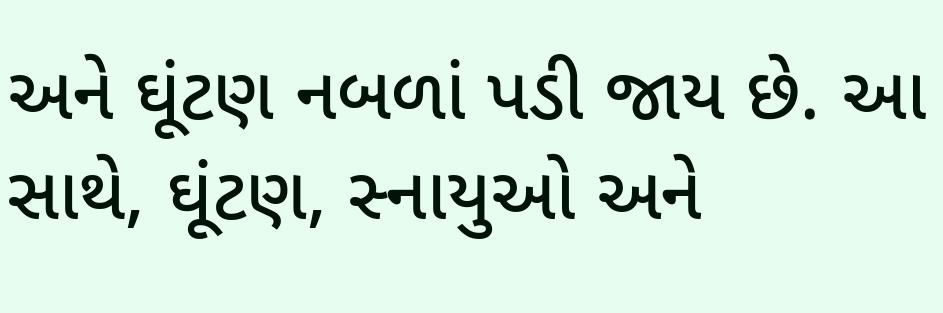અને ઘૂંટણ નબળાં પડી જાય છે. આ સાથે, ઘૂંટણ, સ્નાયુઓ અને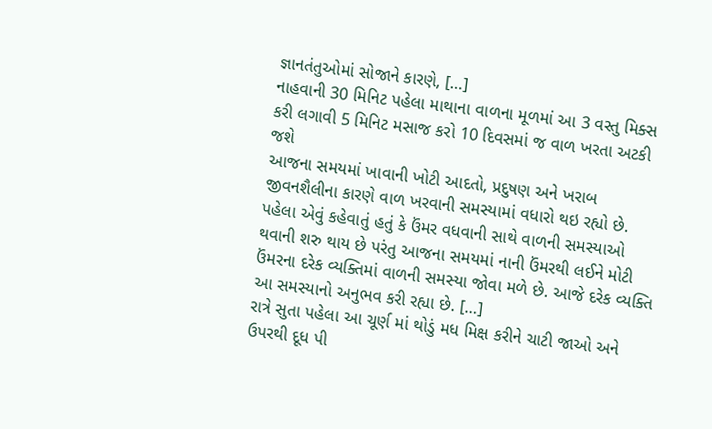જ્ઞાનતંતુઓમાં સોજાને કારણે, […]
નાહવાની 30 મિનિટ પહેલા માથાના વાળના મૂળમાં આ 3 વસ્તુ મિક્સ કરી લગાવી 5 મિનિટ મસાજ કરો 10 દિવસમાં જ વાળ ખરતા અટકી જશે
આજના સમયમાં ખાવાની ખોટી આદતો, પ્રદુષણ અને ખરાબ જીવનશૈલીના કારણે વાળ ખરવાની સમસ્યામાં વધારો થઇ રહ્યો છે. પહેલા એવું કહેવાતું હતું કે ઉંમર વધવાની સાથે વાળની સમસ્યાઓ થવાની શરુ થાય છે પરંતુ આજના સમયમાં નાની ઉંમરથી લઈને મોટી ઉંમરના દરેક વ્યક્તિમાં વાળની સમસ્યા જોવા મળે છે. આજે દરેક વ્યક્તિ આ સમસ્યાનો અનુભવ કરી રહ્યા છે. […]
રાત્રે સુતા પહેલા આ ચૂર્ણ માં થોડું મધ મિક્ષ કરીને ચાટી જાઓ અને ઉપરથી દૂધ પી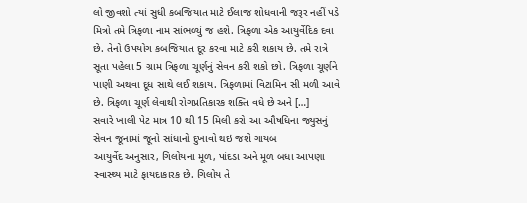લો જીવશો ત્યાં સુધી કબજિયાત માટે ઈલાજ શોધવાની જરૂર નહીં પડે
મિત્રો તમે ત્રિફળા નામ સાંભળ્યું જ હશે. ત્રિફળા એક આયુર્વેદિક દવા છે. તેનો ઉપયોગ કબજિયાત દૂર કરવા માટે કરી શકાય છે. તમે રાત્રે સૂતા પહેલા 5 ગ્રામ ત્રિફળા ચૂર્ણનું સેવન કરી શકો છો. ત્રિફળા ચૂર્ણને પાણી અથવા દૂધ સાથે લઈ શકાય. ત્રિફળામાં વિટામિન સી મળી આવે છે. ત્રિફળા ચૂર્ણ લેવાથી રોગપ્રતિકારક શક્તિ વધે છે અને […]
સવારે ખાલી પેટ માત્ર 10 થી 15 મિલી કરો આ ઔષધિના જ્યુસનું સેવન જૂનામાં જૂનો સાંધાનો દુખાવો થઇ જશે ગાયબ
આયુર્વેદ અનુસાર, ગિલોયના મૂળ, પાંદડા અને મૂળ બધા આપણા સ્વાસ્થ્ય માટે ફાયદાકારક છે. ગિલોય તે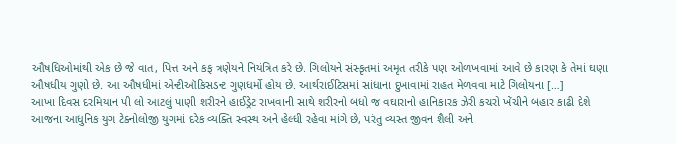ઔષધિઓમાંથી એક છે જે વાત, પિત્ત અને કફ ત્રણેયને નિયંત્રિત કરે છે. ગિલોયને સંસ્કૃતમાં અમૃત તરીકે પણ ઓળખવામાં આવે છે કારણ કે તેમાં ઘણા ઔષધીય ગુણો છે. આ ઔષધીમાં એન્ટીઑકિસડન્ટ ગુણધર્મો હોય છે. આર્થરાઈટિસમાં સાંધાના દુખાવામાં રાહત મેળવવા માટે ગિલોયના […]
આખા દિવસ દરમિયાન પી લો આટલું પાણી શરીરને હાઈડ્રેટ રાખવાની સાથે શરીરનો બધો જ વઘારાનો હાનિકારક ઝેરી કચરો ખેંચીને બહાર કાઢી દેશે
આજના આધુનિક યુગ ટેક્નોલોજી યુગમાં દરેક વ્યક્તિ સ્વસ્થ અને હેલ્ધી રહેવા માંગે છે, પરંતુ વ્યસ્ત જીવન શૈલી અને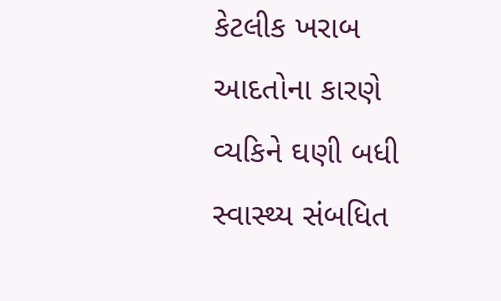કેટલીક ખરાબ આદતોના કારણે વ્યકિને ઘણી બધી સ્વાસ્થ્ય સંબધિત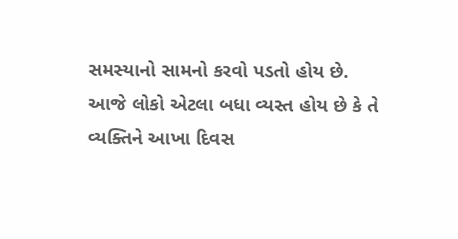સમસ્યાનો સામનો કરવો પડતો હોય છે. આજે લોકો એટલા બધા વ્યસ્ત હોય છે કે તે વ્યક્તિને આખા દિવસ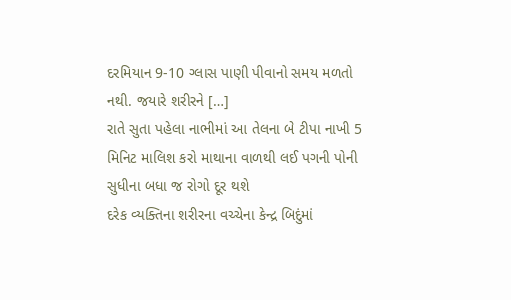દરમિયાન 9-10 ગ્લાસ પાણી પીવાનો સમય મળતો નથી. જયારે શરીરને […]
રાતે સુતા પહેલા નાભીમાં આ તેલના બે ટીપા નાખી 5 મિનિટ માલિશ કરો માથાના વાળથી લઈ પગની પોની સુધીના બધા જ રોગો દૂર થશે
દરેક વ્યક્તિના શરીરના વચ્ચેના કેન્દ્ર બિદુંમાં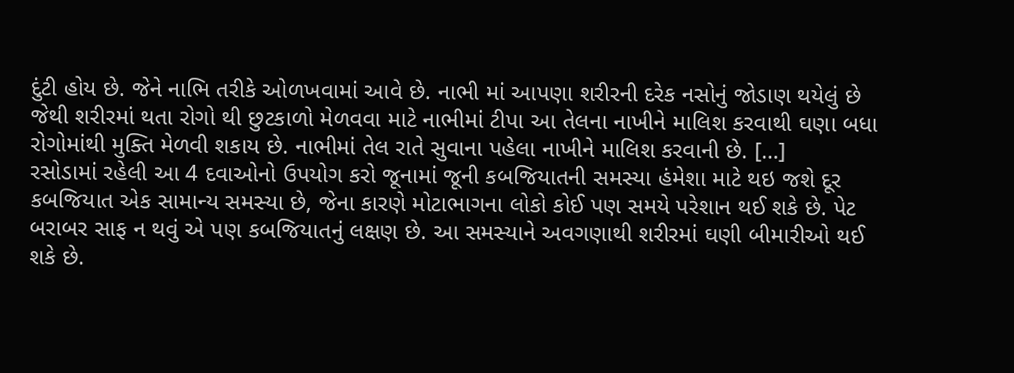દુંટી હોય છે. જેને નાભિ તરીકે ઓળખવામાં આવે છે. નાભી માં આપણા શરીરની દરેક નસોનું જોડાણ થયેલું છે જેથી શરીરમાં થતા રોગો થી છુટકાળો મેળવવા માટે નાભીમાં ટીપા આ તેલના નાખીને માલિશ કરવાથી ઘણા બધા રોગોમાંથી મુક્તિ મેળવી શકાય છે. નાભીમાં તેલ રાતે સુવાના પહેલા નાખીને માલિશ કરવાની છે. […]
રસોડામાં રહેલી આ 4 દવાઓનો ઉપયોગ કરો જૂનામાં જૂની કબજિયાતની સમસ્યા હંમેશા માટે થઇ જશે દૂર
કબજિયાત એક સામાન્ય સમસ્યા છે, જેના કારણે મોટાભાગના લોકો કોઈ પણ સમયે પરેશાન થઈ શકે છે. પેટ બરાબર સાફ ન થવું એ પણ કબજિયાતનું લક્ષણ છે. આ સમસ્યાને અવગણાથી શરીરમાં ઘણી બીમારીઓ થઈ શકે છે.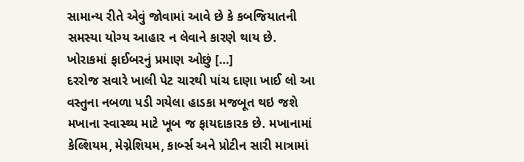સામાન્ય રીતે એવું જોવામાં આવે છે કે કબજિયાતની સમસ્યા યોગ્ય આહાર ન લેવાને કારણે થાય છે. ખોરાકમાં ફાઈબરનું પ્રમાણ ઓછું […]
દરરોજ સવારે ખાલી પેટ ચારથી પાંચ દાણા ખાઈ લો આ વસ્તુના નબળા પડી ગયેલા હાડકા મજબૂત થઇ જશે
મખાના સ્વાસ્થ્ય માટે ખૂબ જ ફાયદાકારક છે. મખાનામાં કેલ્શિયમ, મેગ્નેશિયમ, કાર્બ્સ અને પ્રોટીન સારી માત્રામાં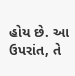હોય છે. આ ઉપરાંત, તે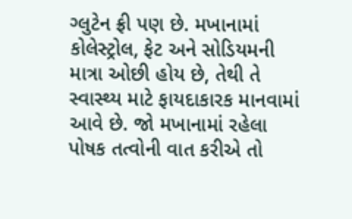ગ્લુટેન ફ્રી પણ છે. મખાનામાં કોલેસ્ટ્રોલ, ફેટ અને સોડિયમની માત્રા ઓછી હોય છે, તેથી તે સ્વાસ્થ્ય માટે ફાયદાકારક માનવામાં આવે છે. જો મખાનામાં રહેલા પોષક તત્વોની વાત કરીએ તો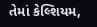તેમાં કેલ્શિયમ,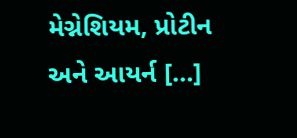મેગ્નેશિયમ, પ્રોટીન અને આયર્ન […]